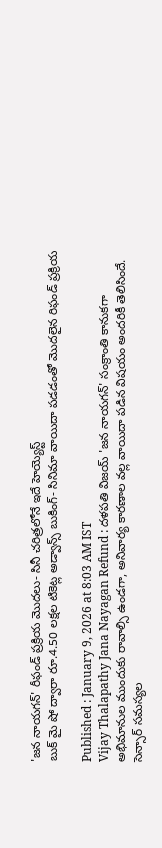'జన నాయగన్' రీఫండ్ ప్రక్రియ మొదలు- సినీ చరిత్రలోనే ఇదే హెయ్యెస్ట్
బుక్ మై షో ద్వారా రూ.4.50 లక్షల టికెట్ల అడ్వాన్స్ బుకింగ్- సినిమా వాయిదా పడడంతో మొదలైన రిఫండ్ ప్రక్రియ

Published : January 9, 2026 at 8:03 AM IST
Vijay Thalapathy Jana Nayagan Refund : దళపతి విజయ్ 'జన నాయగన్' సంక్రాంతి కానుకగా అభిమానుల ముందుకు రావాల్సి ఉండగా, అనివార్య కారణాల వల్ల వాయిదా పడిన విషయం అందరికీ తెలిసిందే. సెన్సార్ సమస్యల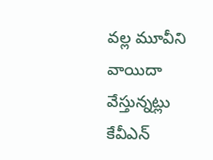వల్ల మూవీని వాయిదా వేస్తున్నట్లు కేవీఎన్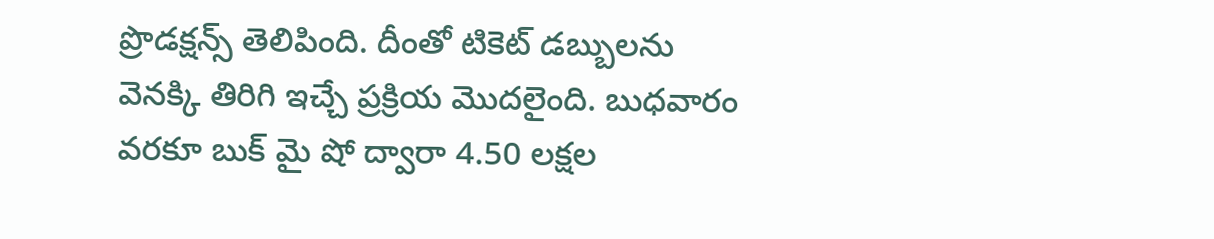ప్రొడక్షన్స్ తెలిపింది. దీంతో టికెట్ డబ్బులను వెనక్కి తిరిగి ఇచ్చే ప్రక్రియ మొదలైంది. బుధవారం వరకూ బుక్ మై షో ద్వారా 4.50 లక్షల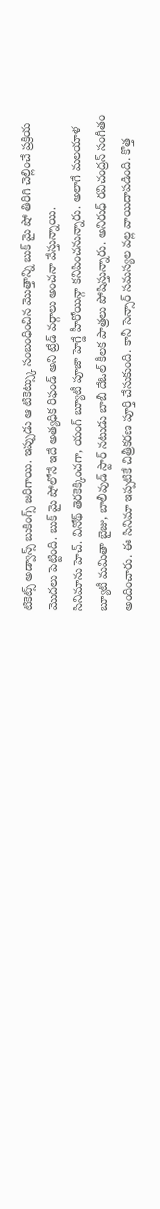టికెట్స్ అడ్వాన్స్ బుకింగ్స్ జరిగాయి. ఇప్పుడు ఆ టికెట్స్కు సంబంధించిన మొత్తాన్ని బుక్ మై షో తిరిగి చెల్లించే ప్రక్రియ మొదలు పెట్టింది. బుక్ మై షోలోనే ఇదే అత్యధిక రిఫండ్ అని ట్రేడ్ వర్గాలు అంచనా వేస్తున్నాయి.
సినిమాను హెచ్. వినోథ్ తెరకెక్కించగా, యంగ్ బ్యూటీ పూజా హెగ్డే హీరోయిన్గా కనిపించనున్నారు. అలాగే మలయాళ బ్యూటీ మమితా బైజు, బాలీవుడ్ స్టార్ నటుడు బాబీ దేఓల్ కీలక పాత్రలు పోషిస్తున్నారు. అనిరుధ్ రవిచంద్రన్ సంగీతం అందించారు. ఈ సినిమా ఇప్పటికే చిత్రీకరణ పూర్తి చేసుకుంది. కానీ సెన్సార్ సమస్యల వల్ల వాయిదాపడింది. కొత్త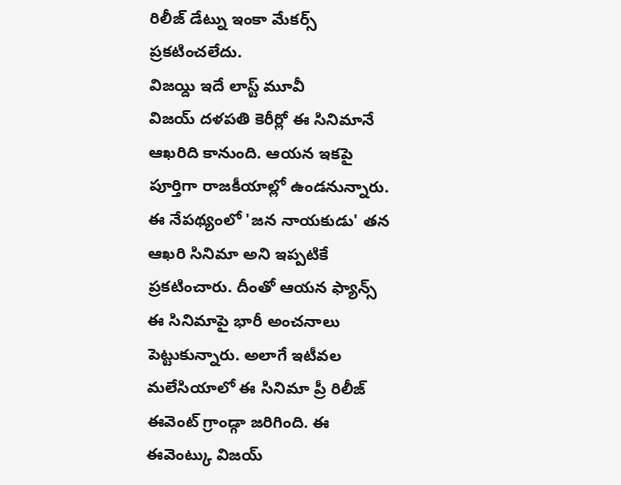రిలీజ్ డేట్ను ఇంకా మేకర్స్ ప్రకటించలేదు.
విజయ్ది ఇదే లాస్ట్ మూవీ
విజయ్ దళపతి కెరీర్లో ఈ సినిమానే ఆఖరిది కానుంది. ఆయన ఇకపై పూర్తిగా రాజకీయాల్లో ఉండనున్నారు. ఈ నేపథ్యంలో 'జన నాయకుడు' తన ఆఖరి సినిమా అని ఇప్పటికే ప్రకటించారు. దీంతో ఆయన ఫ్యాన్స్ ఈ సినిమాపై భారీ అంచనాలు పెట్టుకున్నారు. అలాగే ఇటీవల మలేసియాలో ఈ సినిమా ప్రీ రిలీజ్ ఈవెంట్ గ్రాండ్గా జరిగింది. ఈ ఈవెంట్కు విజయ్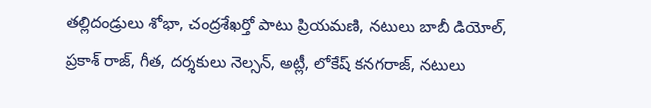తల్లిదండ్రులు శోభా, చంద్రశేఖర్తో పాటు ప్రియమణి, నటులు బాబీ డియోల్, ప్రకాశ్ రాజ్, గీత, దర్శకులు నెల్సన్, అట్లీ, లోకేష్ కనగరాజ్, నటులు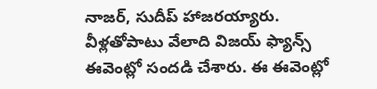నాజర్, సుదీప్ హాజరయ్యారు. వీళ్లతోపాటు వేలాది విజయ్ ఫ్యాన్స్ ఈవెంట్లో సందడి చేశారు. ఈ ఈవెంట్లో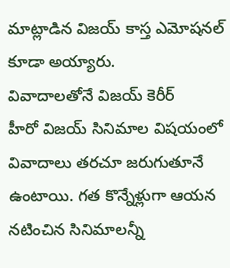మాట్లాడిన విజయ్ కాస్త ఎమోషనల్ కూడా అయ్యారు.
వివాదాలతోనే విజయ్ కెరీర్
హీరో విజయ్ సినిమాల విషయంలో వివాదాలు తరచూ జరుగుతూనే ఉంటాయి. గత కొన్నేళ్లుగా ఆయన నటించిన సినిమాలన్నీ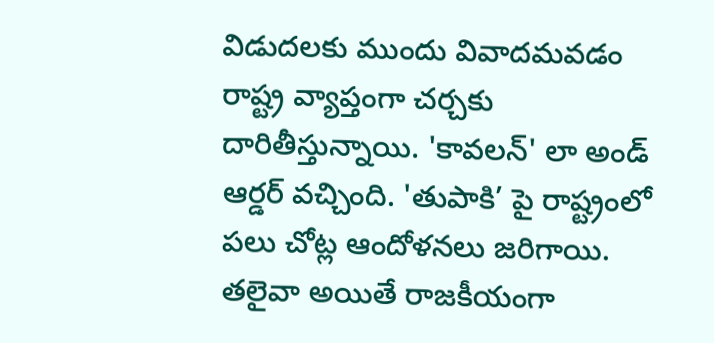విడుదలకు ముందు వివాదమవడం రాష్ట్ర వ్యాప్తంగా చర్చకు దారితీస్తున్నాయి. 'కావలన్' లా అండ్ ఆర్డర్ వచ్చింది. 'తుపాకి’ పై రాష్ట్రంలో పలు చోట్ల ఆందోళనలు జరిగాయి. తలైవా అయితే రాజకీయంగా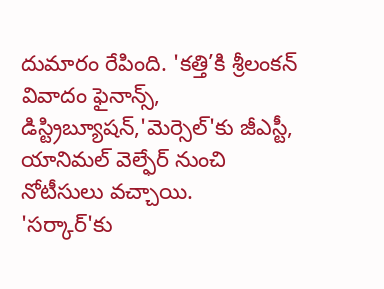దుమారం రేపింది. 'కత్తి’కి శ్రీలంకన్ వివాదం ఫైనాన్స్, డిస్ట్రిబ్యూషన్,'మెర్సెల్'కు జీఎస్టీ, యానిమల్ వెల్ఫేర్ నుంచి నోటీసులు వచ్చాయి.
'సర్కార్'కు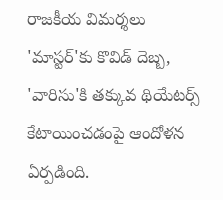రాజకీయ విమర్శలు 'మాస్టర్'కు కొవిడ్ దెబ్బ, 'వారిసు'కి తక్కువ థియేటర్స్ కేటాయించడంపై ఆందోళన ఏర్పడింది.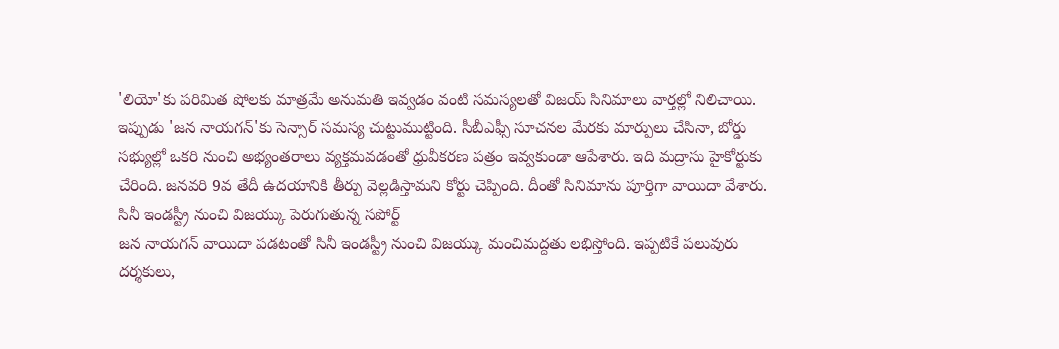'లియో'కు పరిమిత షోలకు మాత్రమే అనుమతి ఇవ్వడం వంటి సమస్యలతో విజయ్ సినిమాలు వార్తల్లో నిలిచాయి. ఇప్పుడు 'జన నాయగన్'కు సెన్సార్ సమస్య చుట్టుముట్టింది. సీబీఎఫ్సీ సూచనల మేరకు మార్పులు చేసినా, బోర్డు సభ్యుల్లో ఒకరి నుంచి అభ్యంతరాలు వ్యక్తమవడంతో ధ్రువీకరణ పత్రం ఇవ్వకుండా ఆపేశారు. ఇది మద్రాసు హైకోర్టుకు చేరింది. జనవరి 9వ తేదీ ఉదయానికి తీర్పు వెల్లడిస్తామని కోర్టు చెప్పింది. దీంతో సినిమాను పూర్తిగా వాయిదా వేశారు.
సినీ ఇండస్ట్రీ నుంచి విజయ్కు పెరుగుతున్న సపోర్ట్
జన నాయగన్ వాయిదా పడటంతో సినీ ఇండస్ట్రీ నుంచి విజయ్కు మంచిమద్దతు లభిస్తోంది. ఇప్పటికే పలువురు దర్శకులు,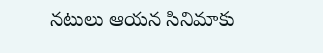నటులు ఆయన సినిమాకు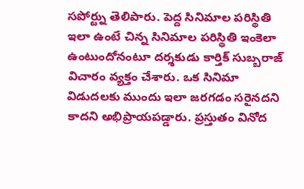సపోర్ట్ను తెలిపారు. పెద్ద సినిమాల పరిస్థితి ఇలా ఉంటే చిన్న సినిమాల పరిస్థితి ఇంకెలా ఉంటుందోనంటూ దర్శకుడు కార్తిక్ సుబ్బరాజ్ విచారం వ్యక్తం చేశారు. ఒక సినిమా విడుదలకు ముందు ఇలా జరగడం సరైనదని కాదని అభిప్రాయపడ్డారు. ప్రస్తుతం వినోద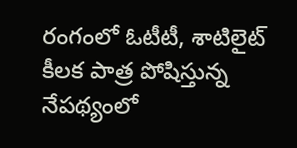రంగంలో ఓటీటీ, శాటిలైట్ కీలక పాత్ర పోషిస్తున్న నేపథ్యంలో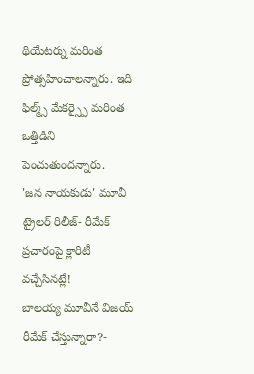థియేటర్ను మరింత ప్రోత్సహించాలన్నారు. ఇది ఫిల్మ్స్ మేకర్స్పై మరింత ఒత్తిడిని పెంచుతుందన్నారు.
'జన నాయకుడు' మూవీ ట్రైలర్ రిలీజ్- రీమేక్ ప్రచారంపై క్లారిటీ వచ్చేసినట్లే!
బాలయ్య మూవీనే విజయ్ రీమేక్ చేస్తున్నారా?-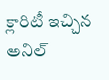క్లారిటీ ఇచ్చిన అనిల్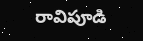రావిపూడి